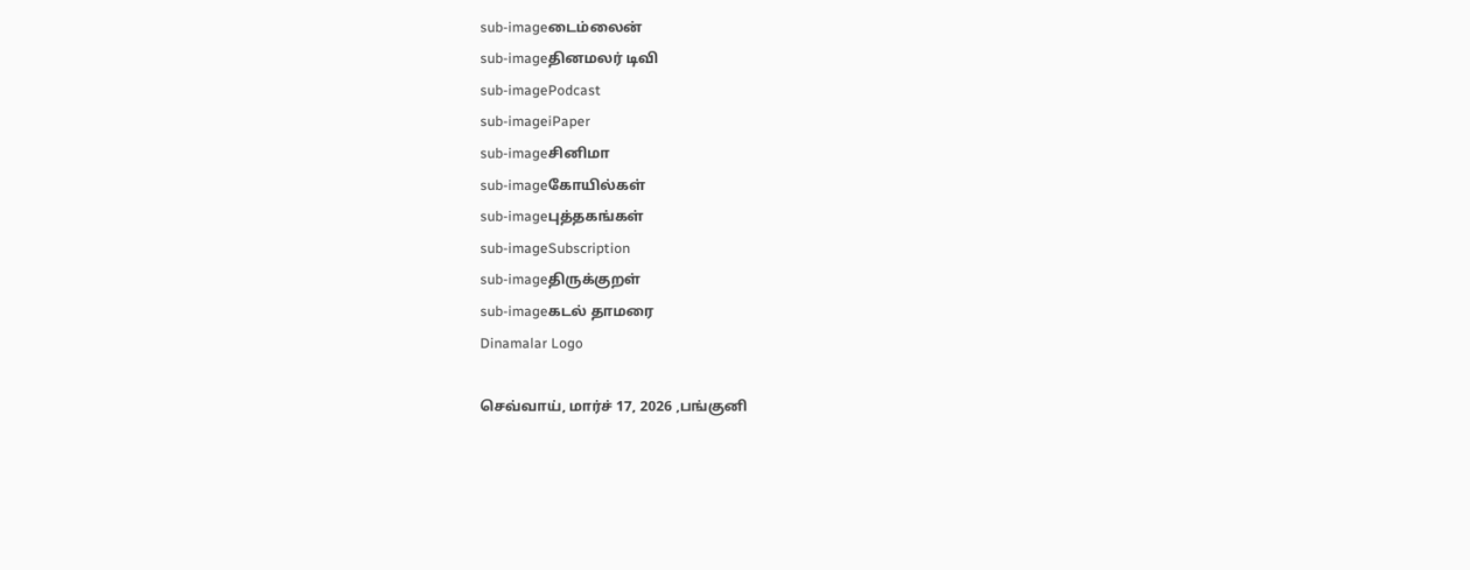sub-imageடைம்லைன்
sub-imageதினமலர் டிவி
sub-imagePodcast
sub-imageiPaper
sub-imageசினிமா
sub-imageகோயில்கள்
sub-imageபுத்தகங்கள்
sub-imageSubscription
sub-imageதிருக்குறள்
sub-imageகடல் தாமரை
Dinamalar Logo

செவ்வாய், மார்ச் 17, 2026 ,பங்குனி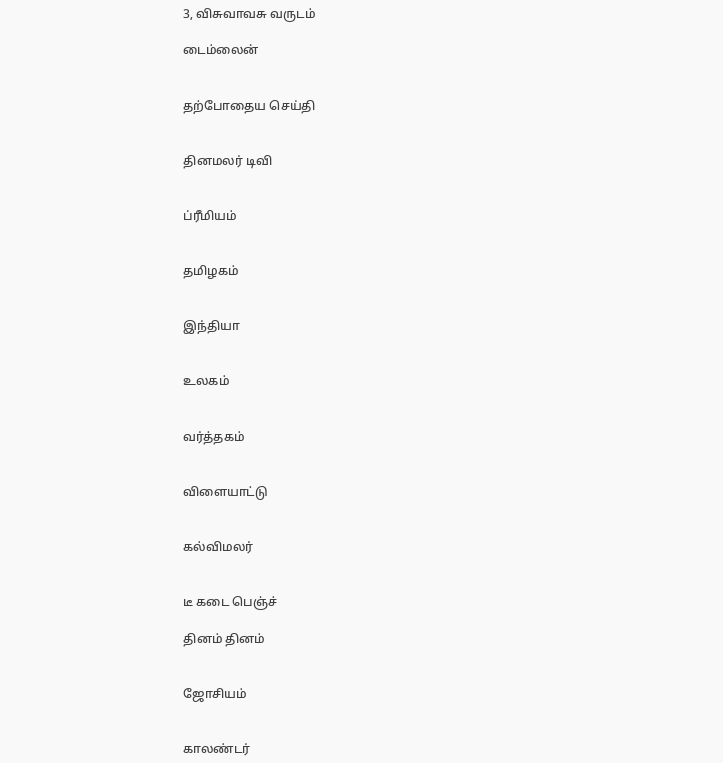3, விசுவாவசு வருடம்

டைம்லைன்


தற்போதைய செய்தி


தினமலர் டிவி


ப்ரீமியம்


தமிழகம்


இந்தியா


உலகம்


வர்த்தகம்


விளையாட்டு


கல்விமலர்


டீ கடை பெஞ்ச்

தினம் தினம்


ஜோசியம்


காலண்டர்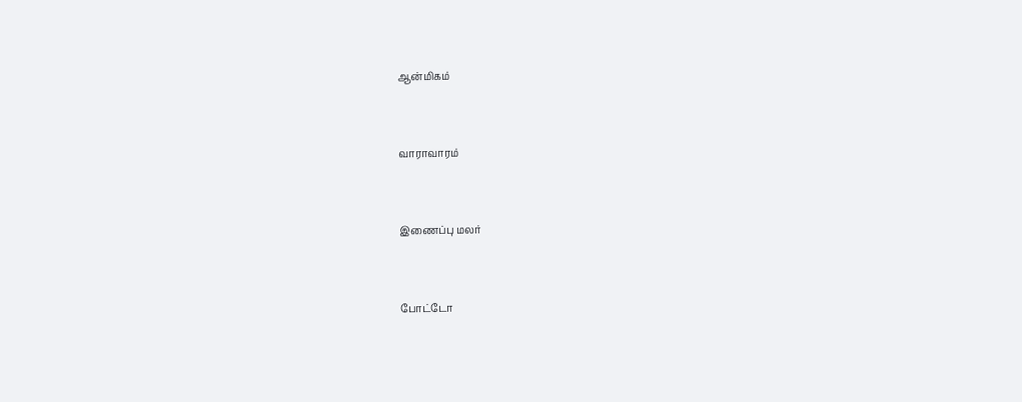ஆன்மிகம்


வாராவாரம்


இணைப்பு மலர்


போட்டோ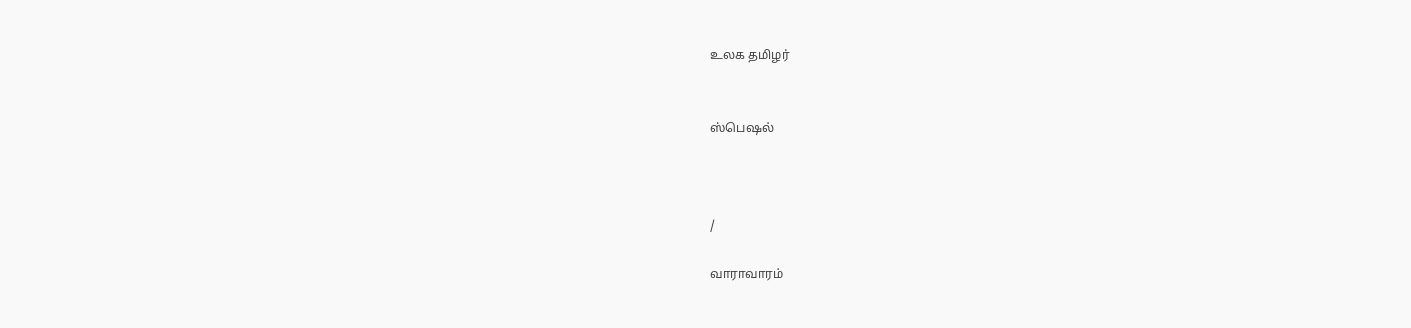உலக தமிழர்


ஸ்பெஷல்



/

வாராவாரம்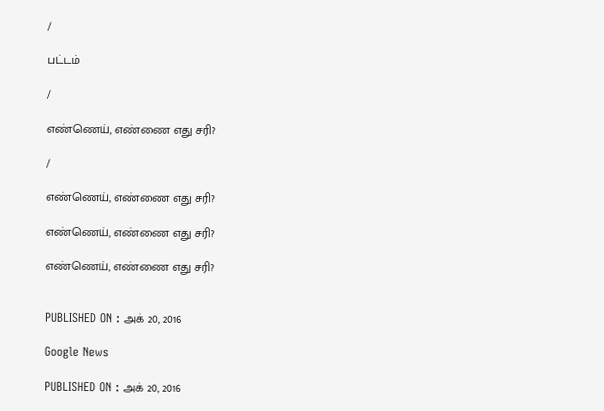/

பட்டம்

/

எண்ணெய், எண்ணை எது சரி?

/

எண்ணெய், எண்ணை எது சரி?

எண்ணெய், எண்ணை எது சரி?

எண்ணெய், எண்ணை எது சரி?


PUBLISHED ON : அக் 20, 2016

Google News

PUBLISHED ON : அக் 20, 2016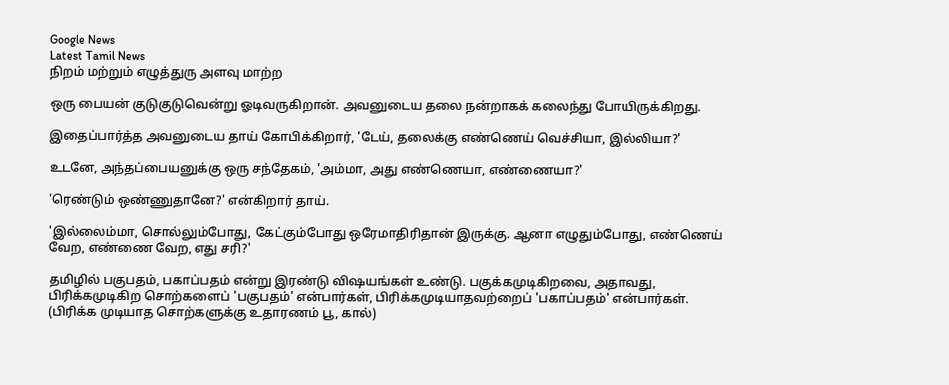Google News
Latest Tamil News
நிறம் மற்றும் எழுத்துரு அளவு மாற்ற

ஒரு பையன் குடுகுடுவென்று ஓடிவருகிறான். அவனுடைய தலை நன்றாகக் கலைந்து போயிருக்கிறது.

இதைப்பார்த்த அவனுடைய தாய் கோபிக்கிறார், 'டேய், தலைக்கு எண்ணெய் வெச்சியா, இல்லியா?'

உடனே, அந்தப்பையனுக்கு ஒரு சந்தேகம், 'அம்மா, அது எண்ணெயா, எண்ணையா?'

'ரெண்டும் ஒண்ணுதானே?' என்கிறார் தாய்.

'இல்லைம்மா, சொல்லும்போது, கேட்கும்போது ஒரேமாதிரிதான் இருக்கு. ஆனா எழுதும்போது, எண்ணெய் வேற, எண்ணை வேற, எது சரி?'

தமிழில் பகுபதம், பகாப்பதம் என்று இரண்டு விஷயங்கள் உண்டு. பகுக்கமுடிகிறவை, அதாவது, பிரிக்கமுடிகிற சொற்களைப் 'பகுபதம்' என்பார்கள், பிரிக்கமுடியாதவற்றைப் 'பகாப்பதம்' என்பார்கள். (பிரிக்க முடியாத சொற்களுக்கு உதாரணம் பூ, கால்)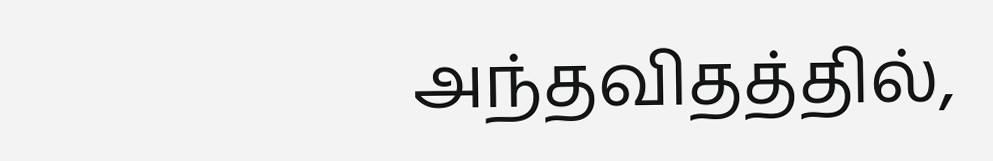அந்தவிதத்தில்,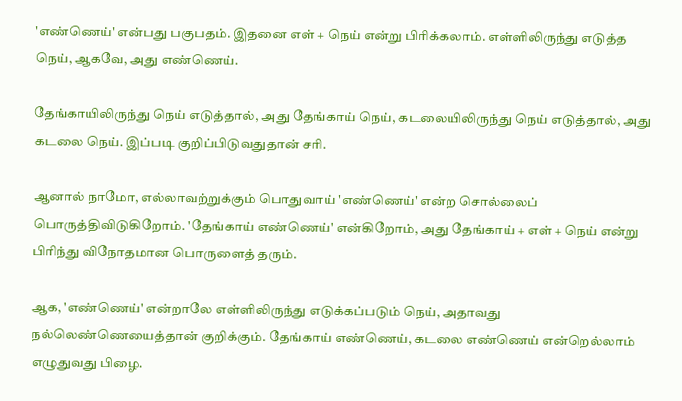'எண்ணெய்' என்பது பகுபதம். இதனை எள் + நெய் என்று பிரிக்கலாம். எள்ளிலிருந்து எடுத்த நெய், ஆகவே, அது எண்ணெய்.

தேங்காயிலிருந்து நெய் எடுத்தால், அது தேங்காய் நெய், கடலையிலிருந்து நெய் எடுத்தால், அது கடலை நெய். இப்படி குறிப்பிடுவதுதான் சரி.

ஆனால் நாமோ, எல்லாவற்றுக்கும் பொதுவாய் 'எண்ணெய்' என்ற சொல்லைப் பொருத்திவிடுகிறோம். 'தேங்காய் எண்ணெய்' என்கிறோம், அது தேங்காய் + எள் + நெய் என்று பிரிந்து விநோதமான பொருளைத் தரும்.

ஆக, 'எண்ணெய்' என்றாலே எள்ளிலிருந்து எடுக்கப்படும் நெய், அதாவது நல்லெண்ணெயைத்தான் குறிக்கும். தேங்காய் எண்ணெய், கடலை எண்ணெய் என்றெல்லாம் எழுதுவது பிழை.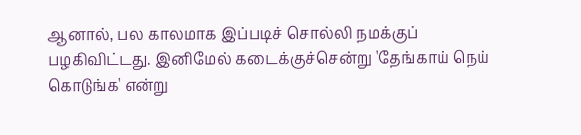ஆனால், பல காலமாக இப்படிச் சொல்லி நமக்குப் பழகிவிட்டது. இனிமேல் கடைக்குச்சென்று 'தேங்காய் நெய் கொடுங்க' என்று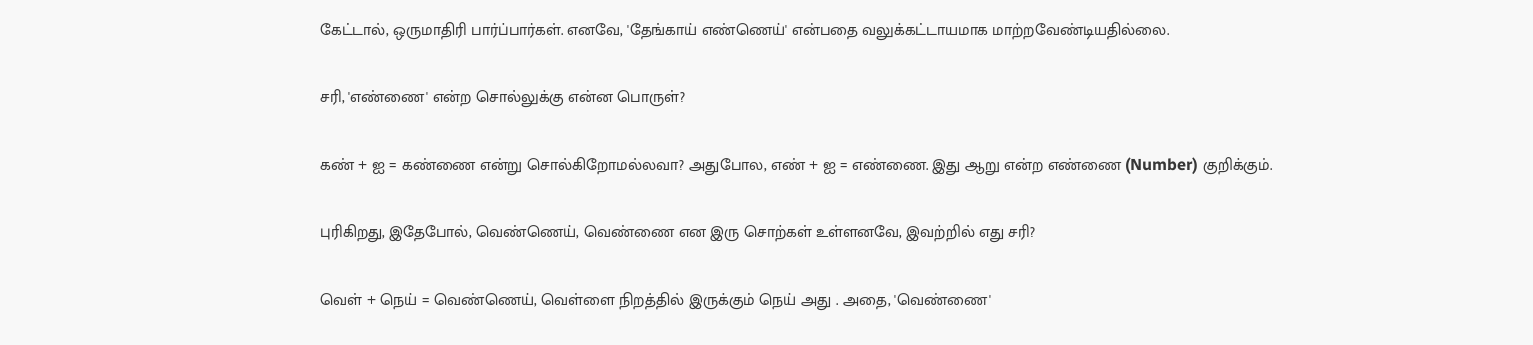கேட்டால், ஒருமாதிரி பார்ப்பார்கள். எனவே, 'தேங்காய் எண்ணெய்' என்பதை வலுக்கட்டாயமாக மாற்றவேண்டியதில்லை.

சரி, 'எண்ணை' என்ற சொல்லுக்கு என்ன பொருள்?

கண் + ஐ = கண்ணை என்று சொல்கிறோமல்லவா? அதுபோல, எண் + ஐ = எண்ணை. இது ஆறு என்ற எண்ணை (Number) குறிக்கும்.

புரிகிறது, இதேபோல், வெண்ணெய், வெண்ணை என இரு சொற்கள் உள்ளனவே, இவற்றில் எது சரி?

வெள் + நெய் = வெண்ணெய், வெள்ளை நிறத்தில் இருக்கும் நெய் அது . அதை, 'வெண்ணை'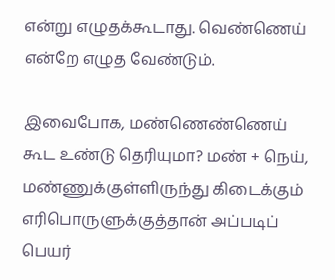என்று எழுதக்கூடாது. வெண்ணெய் என்றே எழுத வேண்டும்.

இவைபோக, மண்ணெண்ணெய் கூட உண்டு தெரியுமா? மண் + நெய், மண்ணுக்குள்ளிருந்து கிடைக்கும் எரிபொருளுக்குத்தான் அப்படிப் பெயர்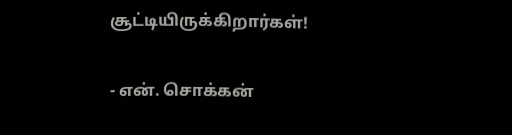சூட்டியிருக்கிறார்கள்!

- என். சொக்கன்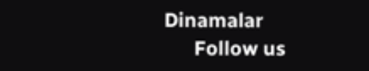Dinamalar
      Follow us